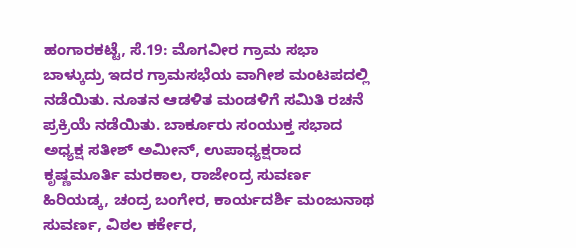ಹಂಗಾರಕಟ್ಟೆ, ಸೆ.19: ಮೊಗವೀರ ಗ್ರಾಮ ಸಭಾ ಬಾಳ್ಕುದ್ರು ಇದರ ಗ್ರಾಮಸಭೆಯ ವಾಗೀಶ ಮಂಟಪದಲ್ಲಿ ನಡೆಯಿತು. ನೂತನ ಆಡಳಿತ ಮಂಡಳಿಗೆ ಸಮಿತಿ ರಚನೆ ಪ್ರಕ್ರಿಯೆ ನಡೆಯಿತು. ಬಾರ್ಕೂರು ಸಂಯುಕ್ತ ಸಭಾದ ಅಧ್ಯಕ್ಷ ಸತೀಶ್ ಅಮೀನ್, ಉಪಾಧ್ಯಕ್ಷರಾದ ಕೃಷ್ಣಮೂರ್ತಿ ಮರಕಾಲ, ರಾಜೇಂದ್ರ ಸುವರ್ಣ ಹಿರಿಯಡ್ಕ, ಚಂದ್ರ ಬಂಗೇರ, ಕಾರ್ಯದರ್ಶಿ ಮಂಜುನಾಥ ಸುವರ್ಣ, ವಿಠಲ ಕರ್ಕೇರ,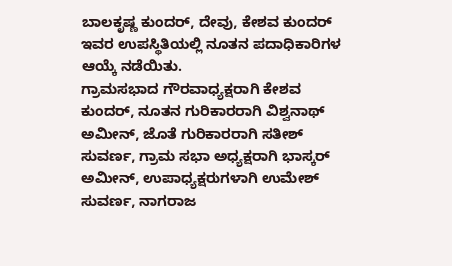ಬಾಲಕೃಷ್ಣ ಕುಂದರ್, ದೇವು, ಕೇಶವ ಕುಂದರ್ ಇವರ ಉಪಸ್ಥಿತಿಯಲ್ಲಿ ನೂತನ ಪದಾಧಿಕಾರಿಗಳ ಆಯ್ಕೆ ನಡೆಯಿತು.
ಗ್ರಾಮಸಭಾದ ಗೌರವಾಧ್ಯಕ್ಷರಾಗಿ ಕೇಶವ ಕುಂದರ್, ನೂತನ ಗುರಿಕಾರರಾಗಿ ವಿಶ್ವನಾಥ್ ಅಮೀನ್, ಜೊತೆ ಗುರಿಕಾರರಾಗಿ ಸತೀಶ್ ಸುವರ್ಣ, ಗ್ರಾಮ ಸಭಾ ಅಧ್ಯಕ್ಷರಾಗಿ ಭಾಸ್ಕರ್ ಅಮೀನ್, ಉಪಾಧ್ಯಕ್ಷರುಗಳಾಗಿ ಉಮೇಶ್ ಸುವರ್ಣ, ನಾಗರಾಜ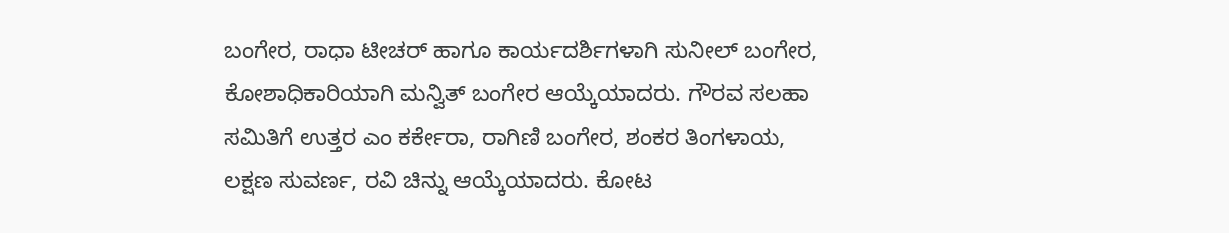ಬಂಗೇರ, ರಾಧಾ ಟೀಚರ್ ಹಾಗೂ ಕಾರ್ಯದರ್ಶಿಗಳಾಗಿ ಸುನೀಲ್ ಬಂಗೇರ, ಕೋಶಾಧಿಕಾರಿಯಾಗಿ ಮನ್ವಿತ್ ಬಂಗೇರ ಆಯ್ಕೆಯಾದರು. ಗೌರವ ಸಲಹಾ ಸಮಿತಿಗೆ ಉತ್ತರ ಎಂ ಕರ್ಕೇರಾ, ರಾಗಿಣಿ ಬಂಗೇರ, ಶಂಕರ ತಿಂಗಳಾಯ, ಲಕ್ಷಣ ಸುವರ್ಣ, ರವಿ ಚಿನ್ನು ಆಯ್ಕೆಯಾದರು. ಕೋಟ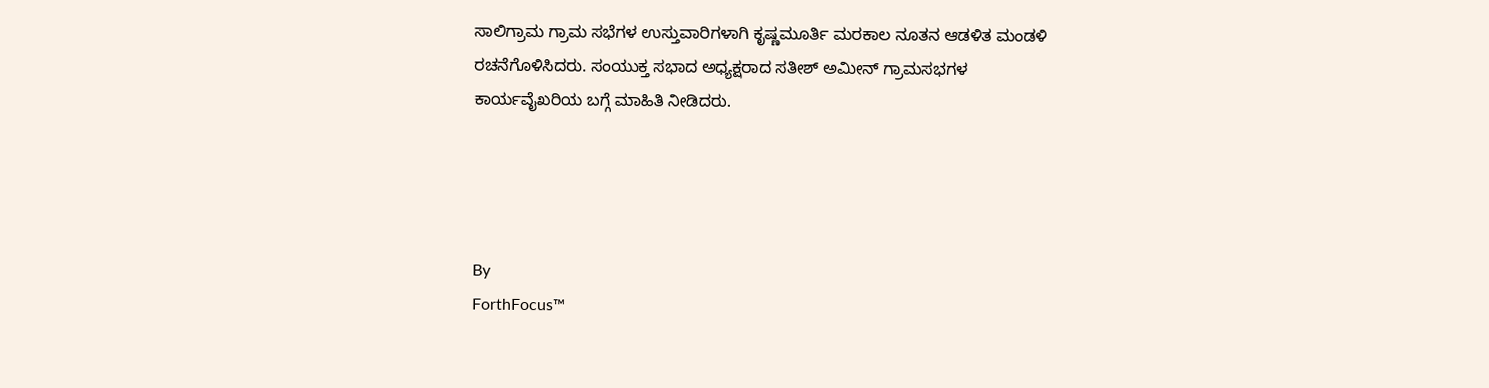ಸಾಲಿಗ್ರಾಮ ಗ್ರಾಮ ಸಭೆಗಳ ಉಸ್ತುವಾರಿಗಳಾಗಿ ಕೃಷ್ಣಮೂರ್ತಿ ಮರಕಾಲ ನೂತನ ಆಡಳಿತ ಮಂಡಳಿ ರಚನೆಗೊಳಿಸಿದರು. ಸಂಯುಕ್ತ ಸಭಾದ ಅಧ್ಯಕ್ಷರಾದ ಸತೀಶ್ ಅಮೀನ್ ಗ್ರಾಮಸಭಗಳ ಕಾರ್ಯವೈಖರಿಯ ಬಗ್ಗೆ ಮಾಹಿತಿ ನೀಡಿದರು.




By
ForthFocus™